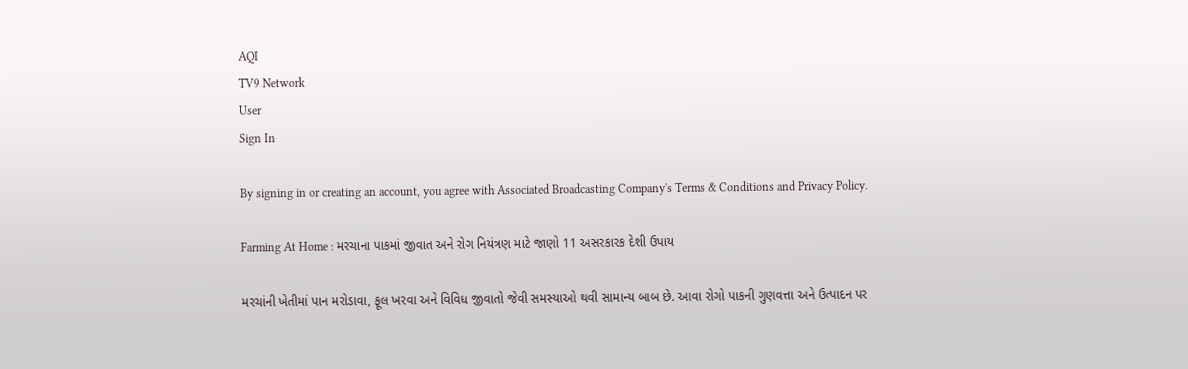AQI
TV9 Network
User
Sign In

By signing in or creating an account, you agree with Associated Broadcasting Company's Terms & Conditions and Privacy Policy.

Farming At Home : મરચાના પાકમાં જીવાત અને રોગ નિયંત્રણ માટે જાણો 11 અસરકારક દેશી ઉપાય

મરચાંની ખેતીમાં પાન મરોડાવા, ફૂલ ખરવા અને વિવિધ જીવાતો જેવી સમસ્યાઓ થવી સામાન્ય બાબ છે. આવા રોગો પાકની ગુણવત્તા અને ઉત્પાદન પર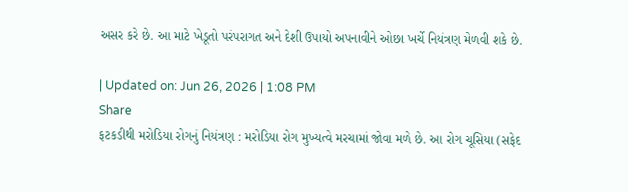અસર કરે છે. આ માટે ખેડૂતો પરંપરાગત અને દેશી ઉપાયો અપનાવીને ઓછા ખર્ચે નિયંત્રણ મેળવી શકે છે.

| Updated on: Jun 26, 2026 | 1:08 PM
Share
ફટકડીથી મરોડિયા રોગનું નિયંત્રણ : મરોડિયા રોગ મુખ્યત્વે મરચામાં જોવા મળે છે. આ રોગ ચૂસિયા (સફેદ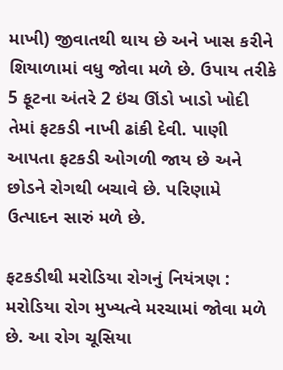માખી) જીવાતથી થાય છે અને ખાસ કરીને શિયાળામાં વધુ જોવા મળે છે. ઉપાય તરીકે 5 ફૂટના અંતરે 2 ઇંચ ઊંડો ખાડો ખોદી તેમાં ફટકડી નાખી ઢાંકી દેવી. પાણી આપતા ફટકડી ઓગળી જાય છે અને છોડને રોગથી બચાવે છે. પરિણામે ઉત્પાદન સારું મળે છે.

ફટકડીથી મરોડિયા રોગનું નિયંત્રણ : મરોડિયા રોગ મુખ્યત્વે મરચામાં જોવા મળે છે. આ રોગ ચૂસિયા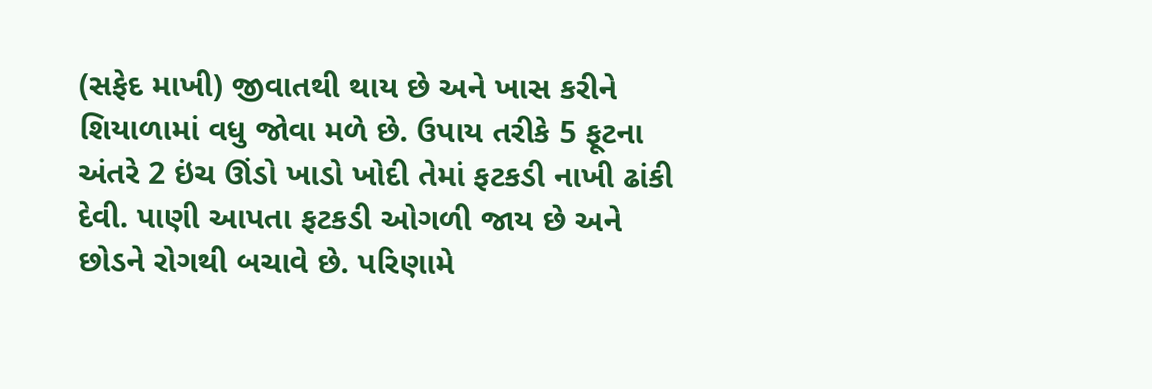(સફેદ માખી) જીવાતથી થાય છે અને ખાસ કરીને શિયાળામાં વધુ જોવા મળે છે. ઉપાય તરીકે 5 ફૂટના અંતરે 2 ઇંચ ઊંડો ખાડો ખોદી તેમાં ફટકડી નાખી ઢાંકી દેવી. પાણી આપતા ફટકડી ઓગળી જાય છે અને છોડને રોગથી બચાવે છે. પરિણામે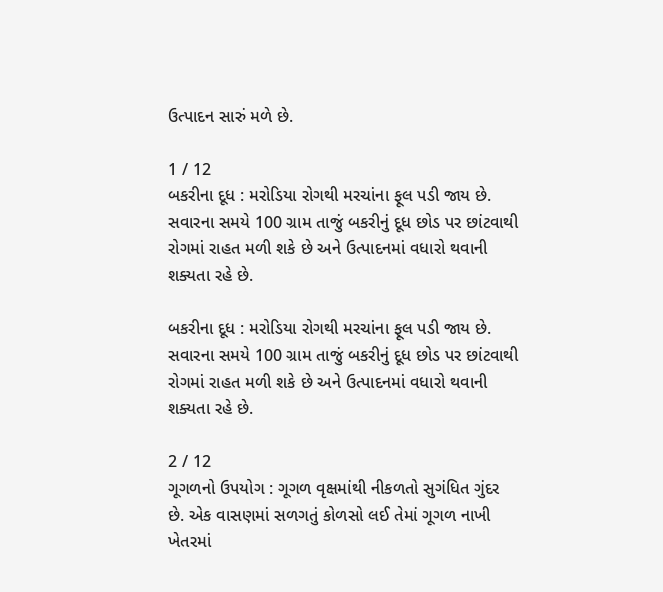ઉત્પાદન સારું મળે છે.

1 / 12
બકરીના દૂધ : મરોડિયા રોગથી મરચાંના ફૂલ પડી જાય છે. સવારના સમયે 100 ગ્રામ તાજું બકરીનું દૂધ છોડ પર છાંટવાથી રોગમાં રાહત મળી શકે છે અને ઉત્પાદનમાં વધારો થવાની શક્યતા રહે છે.

બકરીના દૂધ : મરોડિયા રોગથી મરચાંના ફૂલ પડી જાય છે. સવારના સમયે 100 ગ્રામ તાજું બકરીનું દૂધ છોડ પર છાંટવાથી રોગમાં રાહત મળી શકે છે અને ઉત્પાદનમાં વધારો થવાની શક્યતા રહે છે.

2 / 12
ગૂગળનો ઉપયોગ : ગૂગળ વૃક્ષમાંથી નીકળતો સુગંધિત ગુંદર છે. એક વાસણમાં સળગતું કોળસો લઈ તેમાં ગૂગળ નાખી ખેતરમાં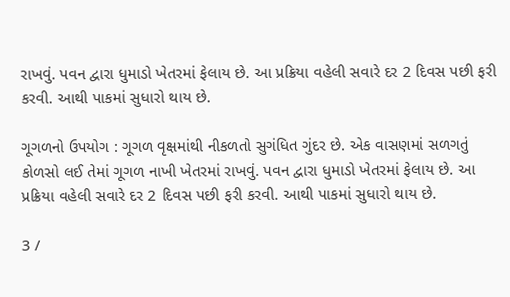રાખવું. પવન દ્વારા ધુમાડો ખેતરમાં ફેલાય છે. આ પ્રક્રિયા વહેલી સવારે દર 2 દિવસ પછી ફરી કરવી. આથી પાકમાં સુધારો થાય છે.

ગૂગળનો ઉપયોગ : ગૂગળ વૃક્ષમાંથી નીકળતો સુગંધિત ગુંદર છે. એક વાસણમાં સળગતું કોળસો લઈ તેમાં ગૂગળ નાખી ખેતરમાં રાખવું. પવન દ્વારા ધુમાડો ખેતરમાં ફેલાય છે. આ પ્રક્રિયા વહેલી સવારે દર 2 દિવસ પછી ફરી કરવી. આથી પાકમાં સુધારો થાય છે.

3 /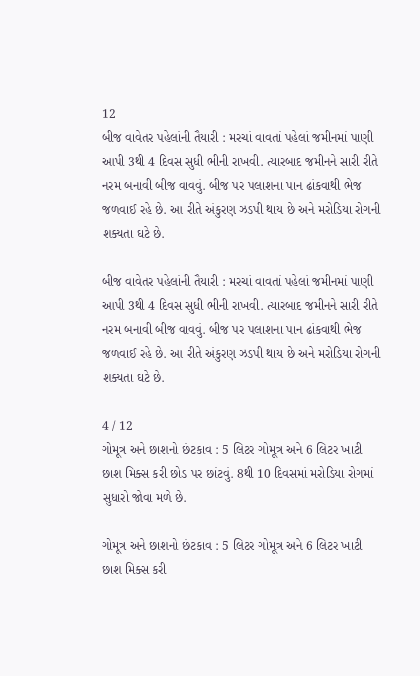12
બીજ વાવેતર પહેલાંની તૈયારી : મરચાં વાવતાં પહેલાં જમીનમાં પાણી આપી 3થી 4 દિવસ સુધી ભીની રાખવી. ત્યારબાદ જમીનને સારી રીતે નરમ બનાવી બીજ વાવવું. બીજ પર પલાશના પાન ઢાંકવાથી ભેજ જળવાઈ રહે છે. આ રીતે અંકુરણ ઝડપી થાય છે અને મરોડિયા રોગની શક્યતા ઘટે છે.

બીજ વાવેતર પહેલાંની તૈયારી : મરચાં વાવતાં પહેલાં જમીનમાં પાણી આપી 3થી 4 દિવસ સુધી ભીની રાખવી. ત્યારબાદ જમીનને સારી રીતે નરમ બનાવી બીજ વાવવું. બીજ પર પલાશના પાન ઢાંકવાથી ભેજ જળવાઈ રહે છે. આ રીતે અંકુરણ ઝડપી થાય છે અને મરોડિયા રોગની શક્યતા ઘટે છે.

4 / 12
ગોમૂત્ર અને છાશનો છંટકાવ : 5 લિટર ગોમૂત્ર અને 6 લિટર ખાટી છાશ મિક્સ કરી છોડ પર છાંટવું. 8થી 10 દિવસમાં મરોડિયા રોગમાં સુધારો જોવા મળે છે.

ગોમૂત્ર અને છાશનો છંટકાવ : 5 લિટર ગોમૂત્ર અને 6 લિટર ખાટી છાશ મિક્સ કરી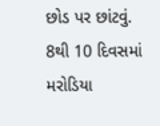છોડ પર છાંટવું. 8થી 10 દિવસમાં મરોડિયા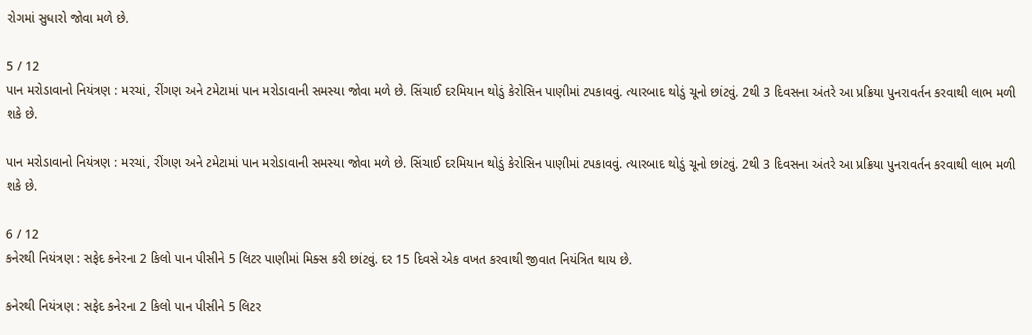રોગમાં સુધારો જોવા મળે છે.

5 / 12
પાન મરોડાવાનો નિયંત્રણ : મરચાં, રીંગણ અને ટમેટામાં પાન મરોડાવાની સમસ્યા જોવા મળે છે. સિંચાઈ દરમિયાન થોડું કેરોસિન પાણીમાં ટપકાવવું. ત્યારબાદ થોડું ચૂનો છાંટવું. 2થી 3 દિવસના અંતરે આ પ્રક્રિયા પુનરાવર્તન કરવાથી લાભ મળી શકે છે.

પાન મરોડાવાનો નિયંત્રણ : મરચાં, રીંગણ અને ટમેટામાં પાન મરોડાવાની સમસ્યા જોવા મળે છે. સિંચાઈ દરમિયાન થોડું કેરોસિન પાણીમાં ટપકાવવું. ત્યારબાદ થોડું ચૂનો છાંટવું. 2થી 3 દિવસના અંતરે આ પ્રક્રિયા પુનરાવર્તન કરવાથી લાભ મળી શકે છે.

6 / 12
કનેરથી નિયંત્રણ : સફેદ કનેરના 2 કિલો પાન પીસીને 5 લિટર પાણીમાં મિક્સ કરી છાંટવું. દર 15 દિવસે એક વખત કરવાથી જીવાત નિયંત્રિત થાય છે.

કનેરથી નિયંત્રણ : સફેદ કનેરના 2 કિલો પાન પીસીને 5 લિટર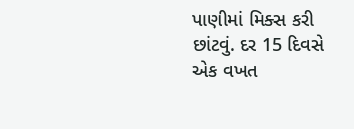પાણીમાં મિક્સ કરી છાંટવું. દર 15 દિવસે એક વખત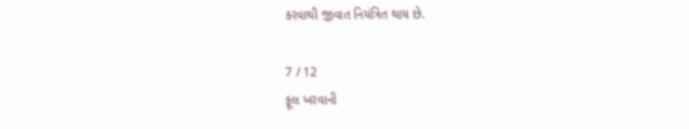કરવાથી જીવાત નિયંત્રિત થાય છે.

7 / 12
ફૂલ ખરવાની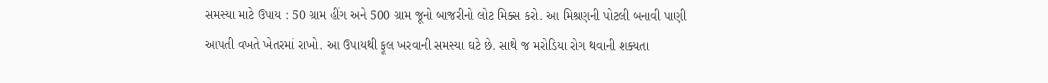સમસ્યા માટે ઉપાય : 50 ગ્રામ હીંગ અને 500 ગ્રામ જૂનો બાજરીનો લોટ મિક્સ કરો. આ મિશ્રણની પોટલી બનાવી પાણી આપતી વખતે ખેતરમાં રાખો. આ ઉપાયથી ફૂલ ખરવાની સમસ્યા ઘટે છે. સાથે જ મરોડિયા રોગ થવાની શક્યતા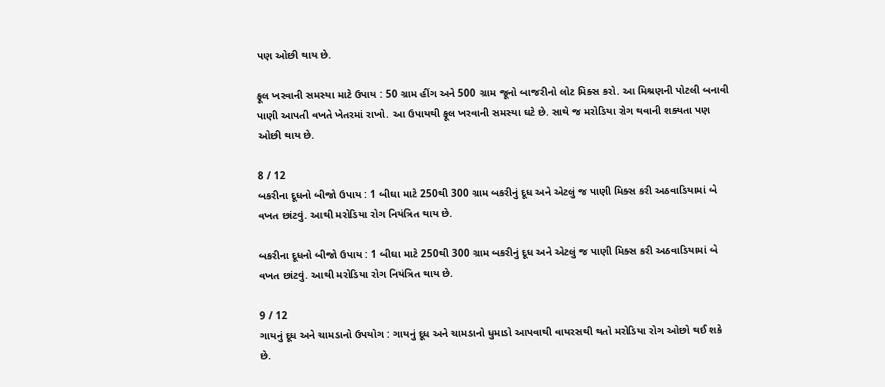પણ ઓછી થાય છે.

ફૂલ ખરવાની સમસ્યા માટે ઉપાય : 50 ગ્રામ હીંગ અને 500 ગ્રામ જૂનો બાજરીનો લોટ મિક્સ કરો. આ મિશ્રણની પોટલી બનાવી પાણી આપતી વખતે ખેતરમાં રાખો. આ ઉપાયથી ફૂલ ખરવાની સમસ્યા ઘટે છે. સાથે જ મરોડિયા રોગ થવાની શક્યતા પણ ઓછી થાય છે.

8 / 12
બકરીના દૂધનો બીજો ઉપાય : 1 બીઘા માટે 250થી 300 ગ્રામ બકરીનું દૂધ અને એટલું જ પાણી મિક્સ કરી અઠવાડિયામાં બે વખત છાંટવું. આથી મરોડિયા રોગ નિયંત્રિત થાય છે.

બકરીના દૂધનો બીજો ઉપાય : 1 બીઘા માટે 250થી 300 ગ્રામ બકરીનું દૂધ અને એટલું જ પાણી મિક્સ કરી અઠવાડિયામાં બે વખત છાંટવું. આથી મરોડિયા રોગ નિયંત્રિત થાય છે.

9 / 12
ગાયનું દૂધ અને ચામડાનો ઉપયોગ : ગાયનું દૂધ અને ચામડાનો ધુમાડો આપવાથી વાયરસથી થતો મરોડિયા રોગ ઓછો થઈ શકે છે.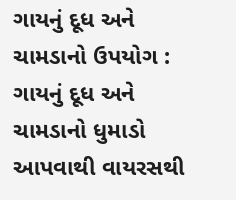ગાયનું દૂધ અને ચામડાનો ઉપયોગ : ગાયનું દૂધ અને ચામડાનો ધુમાડો આપવાથી વાયરસથી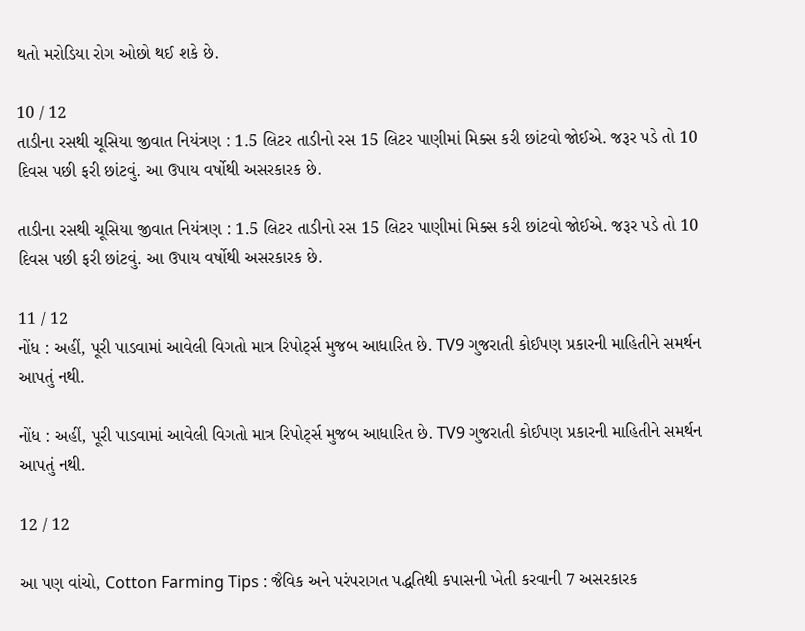થતો મરોડિયા રોગ ઓછો થઈ શકે છે.

10 / 12
તાડીના રસથી ચૂસિયા જીવાત નિયંત્રણ : 1.5 લિટર તાડીનો રસ 15 લિટર પાણીમાં મિક્સ કરી છાંટવો જોઈએ. જરૂર પડે તો 10 દિવસ પછી ફરી છાંટવું. આ ઉપાય વર્ષોથી અસરકારક છે.

તાડીના રસથી ચૂસિયા જીવાત નિયંત્રણ : 1.5 લિટર તાડીનો રસ 15 લિટર પાણીમાં મિક્સ કરી છાંટવો જોઈએ. જરૂર પડે તો 10 દિવસ પછી ફરી છાંટવું. આ ઉપાય વર્ષોથી અસરકારક છે.

11 / 12
નોંધ : અહીં, પૂરી પાડવામાં આવેલી વિગતો માત્ર રિપોર્ટ્સ મુજબ આધારિત છે. TV9 ગુજરાતી કોઈપણ પ્રકારની માહિતીને સમર્થન આપતું નથી.

નોંધ : અહીં, પૂરી પાડવામાં આવેલી વિગતો માત્ર રિપોર્ટ્સ મુજબ આધારિત છે. TV9 ગુજરાતી કોઈપણ પ્રકારની માહિતીને સમર્થન આપતું નથી.

12 / 12

આ પણ વાંચો, Cotton Farming Tips : જૈવિક અને પરંપરાગત પદ્ધતિથી કપાસની ખેતી કરવાની 7 અસરકારક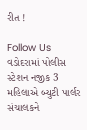રીત !

Follow Us
વડોદરામાં પોલીસ સ્ટેશન નજીક 3 મહિલાએ બ્યુટી પાર્લર સંચાલકને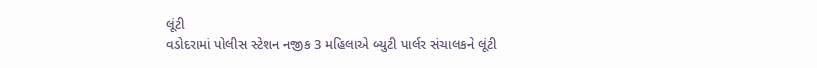લૂંટી
વડોદરામાં પોલીસ સ્ટેશન નજીક 3 મહિલાએ બ્યુટી પાર્લર સંચાલકને લૂંટી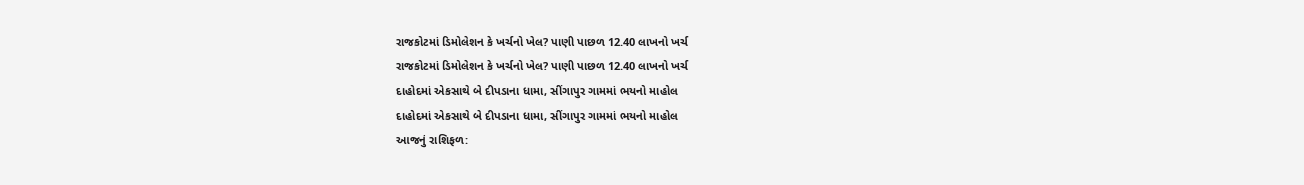રાજકોટમાં ડિમોલેશન કે ખર્ચનો ખેલ? પાણી પાછળ 12.40 લાખનો ખર્ચ
રાજકોટમાં ડિમોલેશન કે ખર્ચનો ખેલ? પાણી પાછળ 12.40 લાખનો ખર્ચ
દાહોદમાં એકસાથે બે દીપડાના ધામા, સીંગાપુર ગામમાં ભયનો માહોલ
દાહોદમાં એકસાથે બે દીપડાના ધામા, સીંગાપુર ગામમાં ભયનો માહોલ
આજનું રાશિફળ: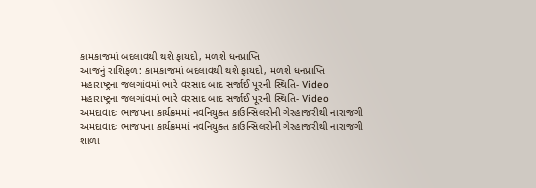કામકાજમાં બદલાવથી થશે ફાયદો, મળશે ધનપ્રાપ્તિ
આજનું રાશિફળ: કામકાજમાં બદલાવથી થશે ફાયદો, મળશે ધનપ્રાપ્તિ
મહારાષ્ટ્રના જલગાંવમાં ભારે વરસાદ બાદ સર્જાઈ પૂરની સ્થિતિ- Video
મહારાષ્ટ્રના જલગાંવમાં ભારે વરસાદ બાદ સર્જાઈ પૂરની સ્થિતિ- Video
અમદાવાદઃ ભાજપના કાર્યક્રમમાં નવનિયુક્ત કાઉન્સિલરોની ગેરહાજરીથી નારાજગી
અમદાવાદઃ ભાજપના કાર્યક્રમમાં નવનિયુક્ત કાઉન્સિલરોની ગેરહાજરીથી નારાજગી
શાળા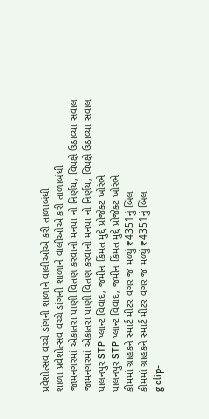પ્રવેશોત્સવ વચ્ચે ડાંગની શાળાને વાલીઓએ કરી તાળાબંધી
શાળા પ્રવેશોત્સવ વચ્ચે ડાંગની શાળાને વાલીઓએ કરી તાળાબંધી
જામનગરમાં એકાતરા પાણી વિતણ કરવાનો મનપા નો નિર્ણય, વિપક્ષે ઉઠાવ્યા સવાલ
જામનગરમાં એકાતરા પાણી વિતણ કરવાનો મનપા નો નિર્ણય, વિપક્ષે ઉઠાવ્યા સવાલ
પાલનપુર STP પ્લાન્ટ વિવાદ, જમીન કિંમત મુદ્દે પ્રોજેક્ટ ખોરંભે
પાલનપુર STP પ્લાન્ટ વિવાદ, જમીન કિંમત મુદ્દે પ્રોજેક્ટ ખોરંભે
કીમમાં ગ્રાહકને સ્માર્ટ મીટર વગર જ મળ્યું ₹4351નું બિલ
કીમમાં ગ્રાહકને સ્માર્ટ મીટર વગર જ મળ્યું ₹4351નું બિલ
g clip-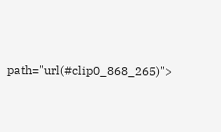path="url(#clip0_868_265)">